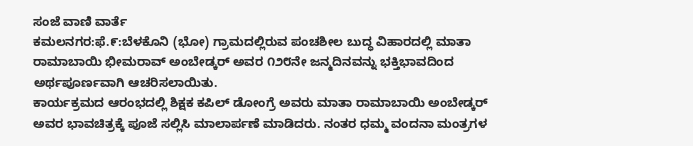ಸಂಜೆ ವಾಣಿ ವಾರ್ತೆ
ಕಮಲನಗರ:ಫೆ.೯:ಬೆಳಕೊನಿ (ಭೋ) ಗ್ರಾಮದಲ್ಲಿರುವ ಪಂಚಶೀಲ ಬುದ್ಧ ವಿಹಾರದಲ್ಲಿ ಮಾತಾ ರಾಮಾಬಾಯಿ ಭೀಮರಾವ್ ಅಂಬೇಡ್ಕರ್ ಅವರ ೧೨೮ನೇ ಜನ್ಮದಿನವನ್ನು ಭಕ್ತಿಭಾವದಿಂದ ಅರ್ಥಪೂರ್ಣವಾಗಿ ಆಚರಿಸಲಾಯಿತು.
ಕಾರ್ಯಕ್ರಮದ ಆರಂಭದಲ್ಲಿ ಶಿಕ್ಷಕ ಕಪಿಲ್ ಡೋಂಗ್ರೆ ಅವರು ಮಾತಾ ರಾಮಾಬಾಯಿ ಅಂಬೇಡ್ಕರ್ ಅವರ ಭಾವಚಿತ್ರಕ್ಕೆ ಪೂಜೆ ಸಲ್ಲಿಸಿ ಮಾಲಾರ್ಪಣೆ ಮಾಡಿದರು. ನಂತರ ಧಮ್ಮ ವಂದನಾ ಮಂತ್ರಗಳ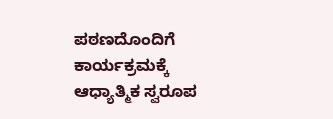ಪಠಣದೊಂದಿಗೆ ಕಾರ್ಯಕ್ರಮಕ್ಕೆ ಆಧ್ಯಾತ್ಮಿಕ ಸ್ವರೂಪ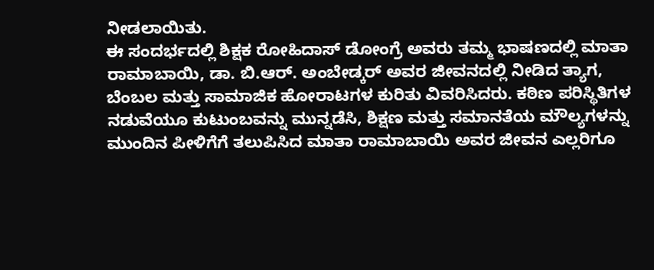ನೀಡಲಾಯಿತು.
ಈ ಸಂದರ್ಭದಲ್ಲಿ ಶಿಕ್ಷಕ ರೋಹಿದಾಸ್ ಡೋಂಗ್ರೆ ಅವರು ತಮ್ಮ ಭಾಷಣದಲ್ಲಿ ಮಾತಾ ರಾಮಾಬಾಯಿ, ಡಾ. ಬಿ.ಆರ್. ಅಂಬೇಡ್ಕರ್ ಅವರ ಜೀವನದಲ್ಲಿ ನೀಡಿದ ತ್ಯಾಗ, ಬೆಂಬಲ ಮತ್ತು ಸಾಮಾಜಿಕ ಹೋರಾಟಗಳ ಕುರಿತು ವಿವರಿಸಿದರು. ಕಠಿಣ ಪರಿಸ್ಥಿತಿಗಳ ನಡುವೆಯೂ ಕುಟುಂಬವನ್ನು ಮುನ್ನಡೆಸಿ, ಶಿಕ್ಷಣ ಮತ್ತು ಸಮಾನತೆಯ ಮೌಲ್ಯಗಳನ್ನು ಮುಂದಿನ ಪೀಳಿಗೆಗೆ ತಲುಪಿಸಿದ ಮಾತಾ ರಾಮಾಬಾಯಿ ಅವರ ಜೀವನ ಎಲ್ಲರಿಗೂ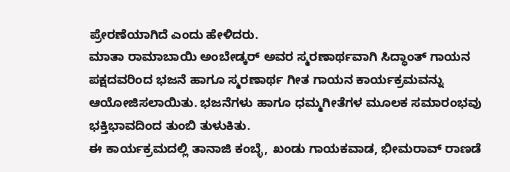ಪ್ರೇರಣೆಯಾಗಿದೆ ಎಂದು ಹೇಳಿದರು.
ಮಾತಾ ರಾಮಾಬಾಯಿ ಅಂಬೇಡ್ಕರ್ ಅವರ ಸ್ಮರಣಾರ್ಥವಾಗಿ ಸಿದ್ಧಾಂತ್ ಗಾಯನ ಪಕ್ಷದವರಿಂದ ಭಜನೆ ಹಾಗೂ ಸ್ಮರಣಾರ್ಥ ಗೀತ ಗಾಯನ ಕಾರ್ಯಕ್ರಮವನ್ನು ಆಯೋಜಿಸಲಾಯಿತು. ಭಜನೆಗಳು ಹಾಗೂ ಧಮ್ಮಗೀತೆಗಳ ಮೂಲಕ ಸಮಾರಂಭವು ಭಕ್ತಿಭಾವದಿಂದ ತುಂಬಿ ತುಳುಕಿತು.
ಈ ಕಾರ್ಯಕ್ರಮದಲ್ಲಿ ತಾನಾಜಿ ಕಂಬ್ಳೆ, ಖಂಡು ಗಾಯಕವಾಡ, ಭೀಮರಾವ್ ರಾಣಡೆ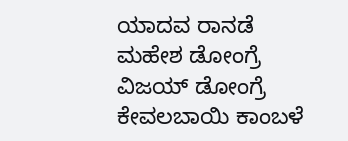ಯಾದವ ರಾನಡೆ ಮಹೇಶ ಡೋಂಗ್ರೆ ವಿಜಯ್ ಡೋಂಗ್ರೆ ಕೇವಲಬಾಯಿ ಕಾಂಬಳೆ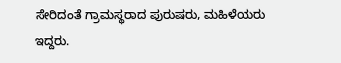ಸೇರಿದಂತೆ ಗ್ರಾಮಸ್ಥರಾದ ಪುರುಷರು, ಮಹಿಳೆಯರು ಇದ್ದರು.